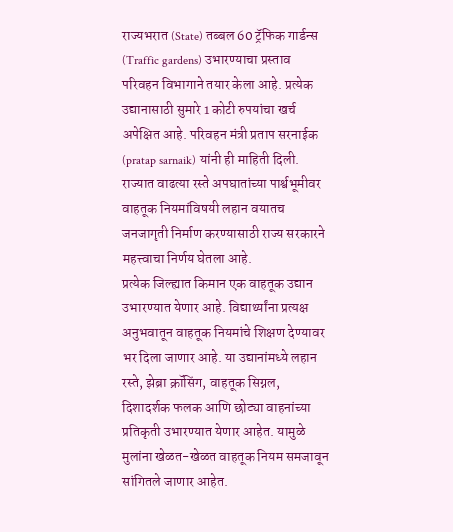राज्यभरात (State) तब्बल 60 ट्रॅफिक गार्डन्स (Traffic gardens) उभारण्याचा प्रस्ताव परिवहन विभागाने तयार केला आहे. प्रत्येक उद्यानासाठी सुमारे 1 कोटी रुपयांचा खर्च अपेक्षित आहे. परिवहन मंत्री प्रताप सरनाईक (pratap sarnaik) यांनी ही माहिती दिली.
राज्यात वाढत्या रस्ते अपघातांच्या पार्श्वभूमीवर वाहतूक नियमांविषयी लहान वयातच जनजागृती निर्माण करण्यासाठी राज्य सरकारने महत्त्वाचा निर्णय घेतला आहे.
प्रत्येक जिल्ह्यात किमान एक वाहतूक उद्यान उभारण्यात येणार आहे. विद्यार्थ्यांना प्रत्यक्ष अनुभवातून वाहतूक नियमांचे शिक्षण देण्यावर भर दिला जाणार आहे. या उद्यानांमध्ये लहान रस्ते, झेब्रा क्रॉसिंग, वाहतूक सिग्नल, दिशादर्शक फलक आणि छोट्या वाहनांच्या प्रतिकृती उभारण्यात येणार आहेत. यामुळे मुलांना खेळत-खेळत वाहतूक नियम समजावून सांगितले जाणार आहेत.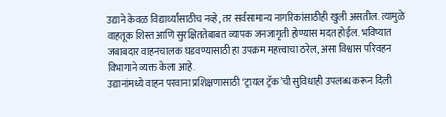उद्याने केवळ विद्यार्थ्यांसाठीच नव्हे, तर सर्वसामान्य नागरिकांसाठीही खुली असतील. त्यामुळे वाहतूक शिस्त आणि सुरक्षिततेबाबत व्यापक जनजागृती होण्यास मदत होईल. भविष्यात जबाबदार वाहनचालक घडवण्यासाठी हा उपक्रम महत्त्वाचा ठरेल, असा विश्वास परिवहन विभागाने व्यक्त केला आहे.
उद्यानांमध्ये वाहन परवाना प्रशिक्षणासाठी ‘ट्रायल ट्रॅक’ची सुविधाही उपलब्ध करून दिली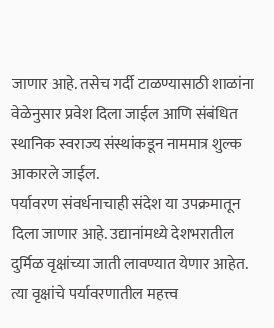जाणार आहे. तसेच गर्दी टाळण्यासाठी शाळांना वेळेनुसार प्रवेश दिला जाईल आणि संबंधित स्थानिक स्वराज्य संस्थांकडून नाममात्र शुल्क आकारले जाईल.
पर्यावरण संवर्धनाचाही संदेश या उपक्रमातून दिला जाणार आहे. उद्यानांमध्ये देशभरातील दुर्मिळ वृक्षांच्या जाती लावण्यात येणार आहेत. त्या वृक्षांचे पर्यावरणातील महत्त्व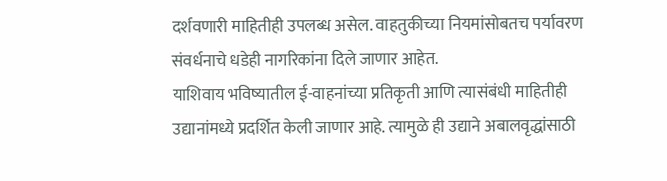दर्शवणारी माहितीही उपलब्ध असेल. वाहतुकीच्या नियमांसोबतच पर्यावरण संवर्धनाचे धडेही नागरिकांना दिले जाणार आहेत.
याशिवाय भविष्यातील ई-वाहनांच्या प्रतिकृती आणि त्यासंबंधी माहितीही उद्यानांमध्ये प्रदर्शित केली जाणार आहे. त्यामुळे ही उद्याने अबालवृद्धांसाठी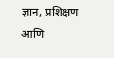ज्ञान, प्रशिक्षण आणि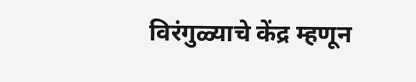विरंगुळ्याचे केंद्र म्हणून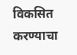विकसित करण्याचा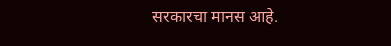सरकारचा मानस आहे.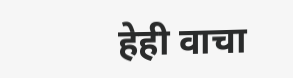हेही वाचा